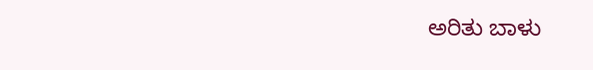ಅರಿತು ಬಾಳು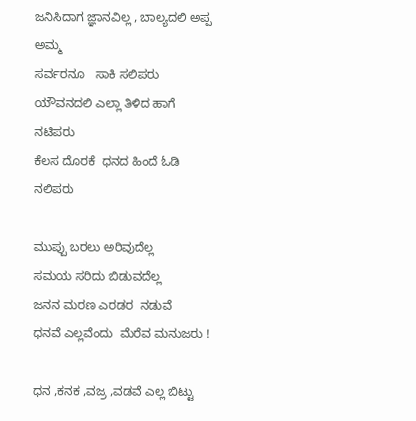ಜನಿಸಿದಾಗ ಜ್ಞಾನವಿಲ್ಲ , ಬಾಲ್ಯದಲಿ ಅಪ್ಪ ಅಮ್ಮ
ಸರ್ವರನೂ   ಸಾಕಿ ಸಲಿಪರು
ಯೌವನದಲಿ ಎಲ್ಲಾ ತಿಳಿದ ಹಾಗೆ ನಟಿಪರು
ಕೆಲಸ ದೊರಕೆ  ಧನದ ಹಿಂದೆ ಓಡಿ ನಲಿಪರು

ಮುಪ್ಪು ಬರಲು ಅರಿವುದೆಲ್ಲ
ಸಮಯ ಸರಿದು ಬಿಡುವದೆಲ್ಲ
ಜನನ ಮರಣ ಎರಡರ  ನಡುವೆ
ಧನವೆ ಎಲ್ಲವೆಂದು  ಮೆರೆವ ಮನುಜರು !

ಧನ ,ಕನಕ ,ವಜ್ರ ,ವಡವೆ ಎಲ್ಲ ಬಿಟ್ಟು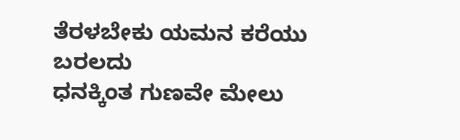ತೆರಳಬೇಕು ಯಮನ ಕರೆಯು ಬರಲದು
ಧನಕ್ಕಿಂತ ಗುಣವೇ ಮೇಲು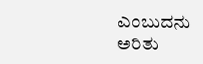ಎಂಬುದನು
ಅರಿತು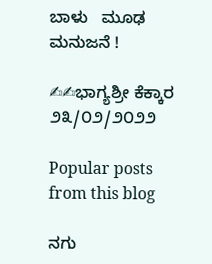ಬಾಳು   ಮೂಢ ಮನುಜನೆ !

✍✍ಭಾಗ್ಯಶ್ರೀ ಕೆಕ್ಕಾರ
೨೩/೦೨/೨೦೨೨

Popular posts from this blog

ನಗು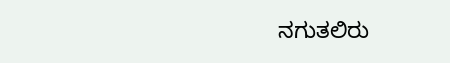ನಗುತಲಿರು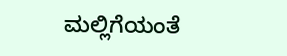ಮಲ್ಲಿಗೆಯಂತೆ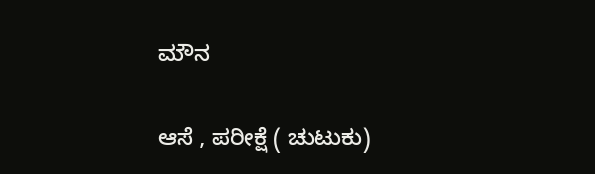ಮೌನ

ಆಸೆ , ಪರೀಕ್ಷೆ ( ಚುಟುಕು)